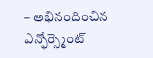– అభినందించిన ఎన్ఫోర్స్మెంట్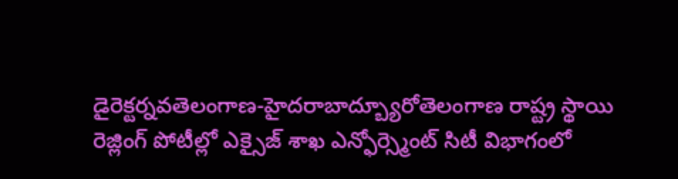డైరెక్టర్నవతెలంగాణ-హైదరాబాద్బ్యూరోతెలంగాణ రాష్ట్ర స్థాయి రెజ్లింగ్ పోటీల్లో ఎక్సైజ్ శాఖ ఎన్ఫోర్స్మెంట్ సిటీ విభాగంలో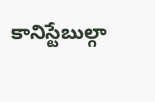కానిస్టేబుల్గా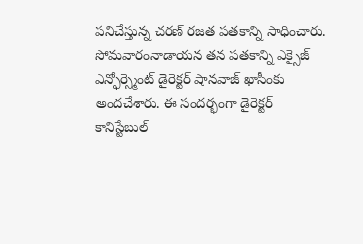పనిచేస్తున్న చరణ్ రజత పతకాన్ని సాధించారు. సోమవారంనాడాయన తన పతకాన్ని ఎక్సైజ్ ఎన్ఫోర్స్మెంట్ డైరెక్టర్ షానవాజ్ ఖాసీంకు అందచేశారు. ఈ సందర్భంగా డైరెక్టర్ కానిస్టేబుల్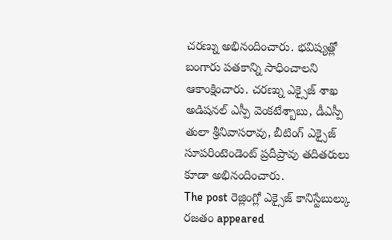చరణ్ను అభినందించారు. భవిష్యత్లో బంగారు పతకాన్ని సాధించాలని ఆకాంక్షించారు. చరణ్ను ఎక్సైజ్ శాఖ అడిషనల్ ఎస్పీ వెంకటేశ్బాబు, డీఎస్పీ తులా శ్రీనివాసరావు, బీటింగ్ ఎక్సైజ్ సూపరింటెండెంట్ ప్రదీప్రావు తదితరులు కూడా అభినందించారు.
The post రెజ్లింగ్లో ఎక్సైజ్ కానిస్టేబుల్కు రజతం appeared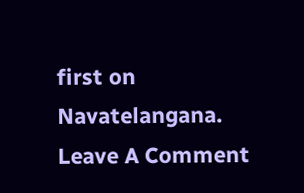first on Navatelangana.
Leave A Comment